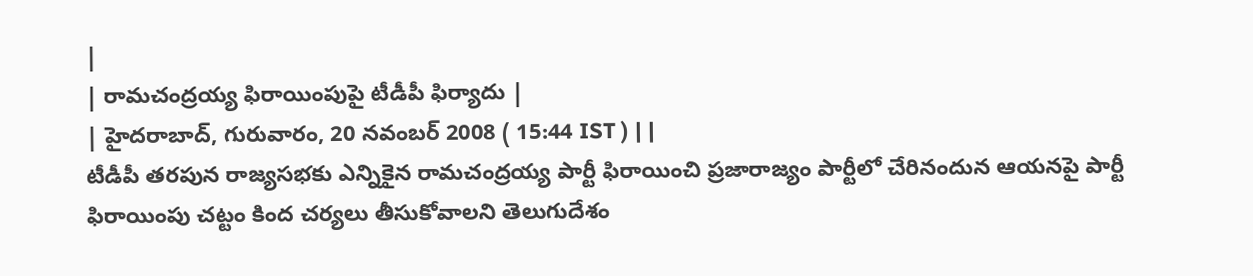|
| రామచంద్రయ్య ఫిరాయింపుపై టీడీపీ ఫిర్యాదు |
| హైదరాబాద్, గురువారం, 20 నవంబర్ 2008 ( 15:44 IST ) | |
టీడీపీ తరపున రాజ్యసభకు ఎన్నికైన రామచంద్రయ్య పార్టీ ఫిరాయించి ప్రజారాజ్యం పార్టీలో చేరినందున ఆయనపై పార్టీ ఫిరాయింపు చట్టం కింద చర్యలు తీసుకోవాలని తెలుగుదేశం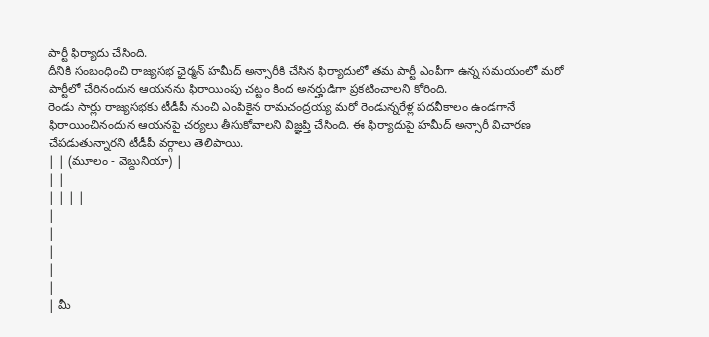పార్టీ ఫిర్యాదు చేసింది.
దీనికి సంబంధించి రాజ్యసభ ఛైర్మన్ హమీద్ అన్సారీకి చేసిన ఫిర్యాదులో తమ పార్టీ ఎంపీగా ఉన్న సమయంలో మరో పార్టీలో చేరినందున ఆయనను ఫిరాయింపు చట్టం కింద అనర్హుడిగా ప్రకటించాలని కోరింది.
రెండు సార్లు రాజ్యసభకు టీడీపీ నుంచి ఎంపికైన రామచంద్రయ్య మరో రెండున్నరేళ్ల పదవీకాలం ఉండగానే ఫిరాయించినందున ఆయనపై చర్యలు తీసుకోవాలని విజ్ఞప్తి చేసింది. ఈ ఫిర్యాదుపై హమీద్ అన్సారీ విచారణ చేపడుతున్నారని టీడీపీ వర్గాలు తెలిపాయి.
| | (మూలం - వెబ్దునియా) |
| |
| | | |
|
|
|
|
|
| మీ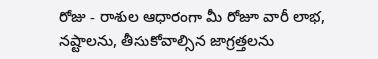రోజు - రాశుల ఆధారంగా మీ రోజూ వారీ లాభ, నష్టాలను, తీసుకోవాల్సిన జాగ్రత్తలను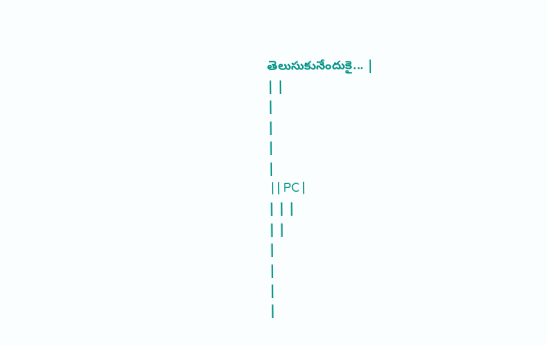తెలుసుకునేందుకై... |
| |
|
|
|
|
 | | PC |
| | |
| |
|
|
|
|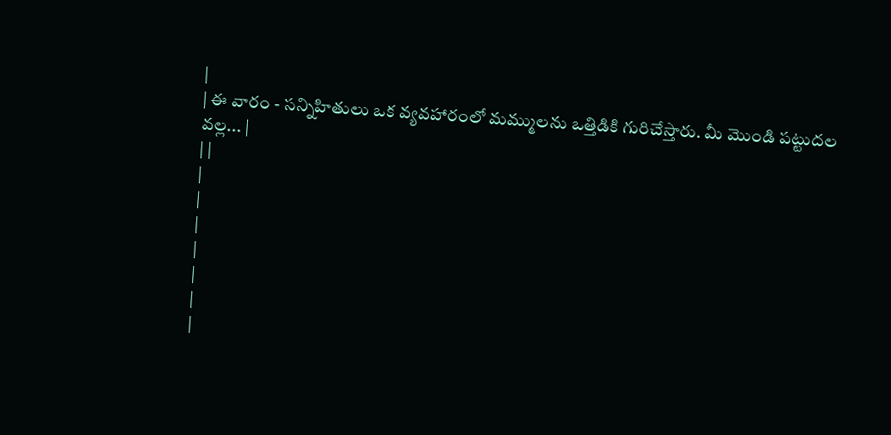|
| ఈ వారం - సన్నిహితులు ఒక వ్యవహారంలో మమ్ములను ఒత్తిడికి గురిచేస్తారు. మీ మొండి పట్టుదల వల్ల... |
| |
|
|
|
|
|
|
|